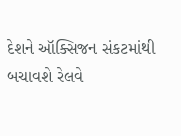દેશને ઑક્સિજન સંકટમાંથી બચાવશે રેલવે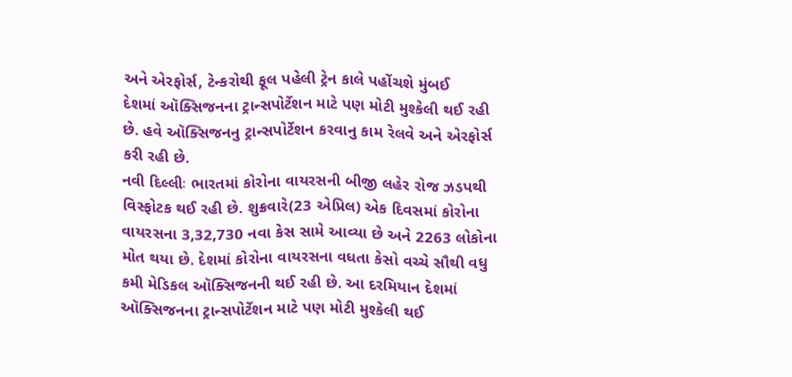અને એરફોર્સ, ટેન્કરોથી ફૂલ પહેલી ટ્રેન કાલે પહોંચશે મુંબઈ
દેશમાં ઑક્સિજનના ટ્રાન્સપોર્ટેશન માટે પણ મોટી મુશ્કેલી થઈ રહી છે. હવે ઑક્સિજનનુ ટ્રાન્સપોર્ટેશન કરવાનુ કામ રેલવે અને એરફોર્સ કરી રહી છે.
નવી દિલ્લીઃ ભારતમાં કોરોના વાયરસની બીજી લહેર રોજ ઝડપથી વિસ્ફોટક થઈ રહી છે. શુક્રવારે(23 એપ્રિલ) એક દિવસમાં કોરોના વાયરસના 3,32,730 નવા કેસ સામે આવ્યા છે અને 2263 લોકોના મોત થયા છે. દેશમાં કોરોના વાયરસના વધતા કેસો વચ્ચે સૌથી વધુ કમી મેડિકલ ઑક્સિજનની થઈ રહી છે. આ દરમિયાન દેશમાં ઑક્સિજનના ટ્રાન્સપોર્ટેશન માટે પણ મોટી મુશ્કેલી થઈ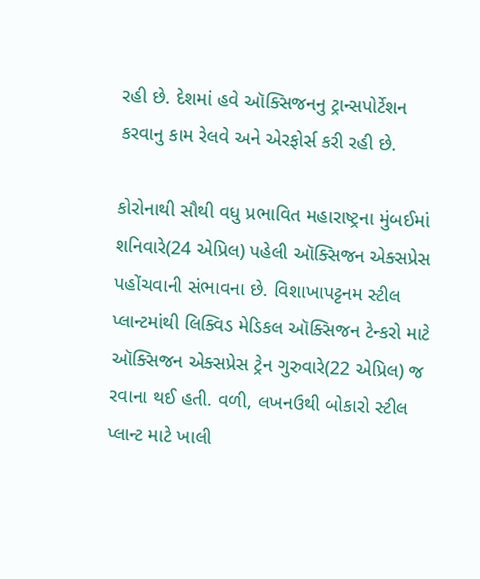રહી છે. દેશમાં હવે ઑક્સિજનનુ ટ્રાન્સપોર્ટેશન કરવાનુ કામ રેલવે અને એરફોર્સ કરી રહી છે.

કોરોનાથી સૌથી વધુ પ્રભાવિત મહારાષ્ટ્રના મુંબઈમાં શનિવારે(24 એપ્રિલ) પહેલી ઑક્સિજન એક્સપ્રેસ પહોંચવાની સંભાવના છે. વિશાખાપટ્ટનમ સ્ટીલ પ્લાન્ટમાંથી લિક્વિડ મેડિકલ ઑક્સિજન ટેન્કરો માટે ઑક્સિજન એક્સપ્રેસ ટ્રેન ગુરુવારે(22 એપ્રિલ) જ રવાના થઈ હતી. વળી, લખનઉથી બોકારો સ્ટીલ પ્લાન્ટ માટે ખાલી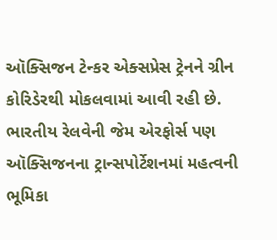ઑક્સિજન ટેન્કર એક્સપ્રેસ ટ્રેનને ગ્રીન કોરિડેરથી મોકલવામાં આવી રહી છે.
ભારતીય રેલવેની જેમ એરફોર્સ પણ ઑક્સિજનના ટ્રાન્સપોર્ટેશનમાં મહત્વની ભૂમિકા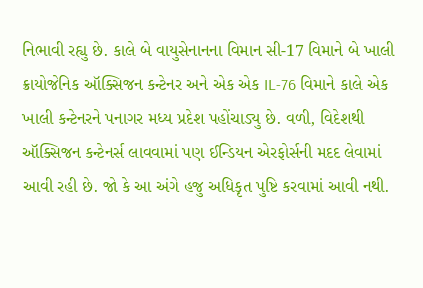નિભાવી રહ્યુ છે. કાલે બે વાયુસેનાનના વિમાન સી-17 વિમાને બે ખાલી ક્રાયોજેનિક ઑક્સિજન કન્ટેનર અને એક એક IL-76 વિમાને કાલે એક ખાલી કન્ટેનરને પનાગર મધ્ય પ્રદેશ પહોંચાડ્યુ છે. વળી, વિદેશથી ઑક્સિજન કન્ટેનર્સ લાવવામાં પણ ઈન્ડિયન એરફોર્સની મદદ લેવામાં આવી રહી છે. જો કે આ અંગે હજુ અધિકૃત પુષ્ટિ કરવામાં આવી નથી.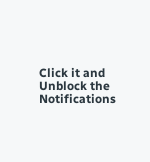Click it and Unblock the Notifications